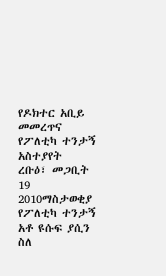የዶክተር አቢይ መመረጥና የፖለቲካ ተንታኝ አስተያየት
ረቡዕ፣ መጋቢት 19 2010ማስታወቂያ
የፖለቲካ ተንታኝ አቶ ዩሱፍ ያሲን ስለ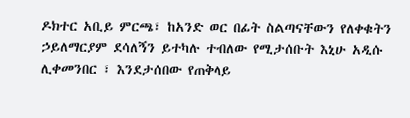ዶክተር አቢይ ምርጫ፣ ከአንድ ወር በፊት ስልጣናቸውን የለቀቁትን ኃይለማርያም ደሳለኝን ይተካሉ ተብለው የሚታሰቡት እኒሁ አዲሱ ሊቀመንበር ፣ እንደታሰበው የጠቅላይ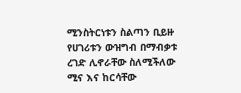ሚንስትርነቱን ስልጣን ቢይዙ የሀገሪቱን ውዝግብ በማብቃቱ ረገድ ሊኖራቸው ስለሚችለው ሚና እና ከርሳቸው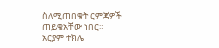ስለሚጠበቁት ርምጃዎች ጠይቄአቸው ነበር።
አርያም ተክሌ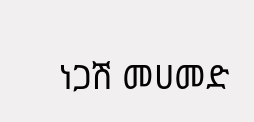ነጋሽ መሀመድ